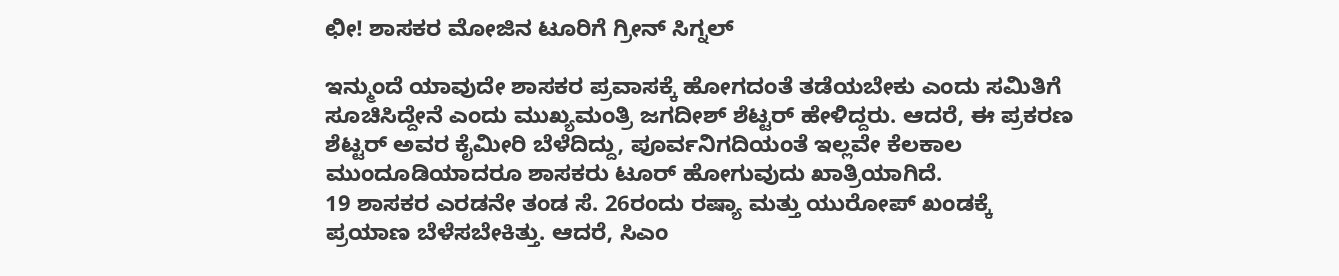ಛೀ! ಶಾಸಕರ ಮೋಜಿನ ಟೂರಿಗೆ ಗ್ರೀನ್ ಸಿಗ್ನಲ್

ಇನ್ಮುಂದೆ ಯಾವುದೇ ಶಾಸಕರ ಪ್ರವಾಸಕ್ಕೆ ಹೋಗದಂತೆ ತಡೆಯಬೇಕು ಎಂದು ಸಮಿತಿಗೆ ಸೂಚಿಸಿದ್ದೇನೆ ಎಂದು ಮುಖ್ಯಮಂತ್ರಿ ಜಗದೀಶ್ ಶೆಟ್ಟರ್ ಹೇಳಿದ್ದರು. ಆದರೆ, ಈ ಪ್ರಕರಣ ಶೆಟ್ಟರ್ ಅವರ ಕೈಮೀರಿ ಬೆಳೆದಿದ್ದು, ಪೂರ್ವನಿಗದಿಯಂತೆ ಇಲ್ಲವೇ ಕೆಲಕಾಲ ಮುಂದೂಡಿಯಾದರೂ ಶಾಸಕರು ಟೂರ್ ಹೋಗುವುದು ಖಾತ್ರಿಯಾಗಿದೆ.
19 ಶಾಸಕರ ಎರಡನೇ ತಂಡ ಸೆ. 26ರಂದು ರಷ್ಯಾ ಮತ್ತು ಯುರೋಪ್ ಖಂಡಕ್ಕೆ ಪ್ರಯಾಣ ಬೆಳೆಸಬೇಕಿತ್ತು. ಆದರೆ, ಸಿಎಂ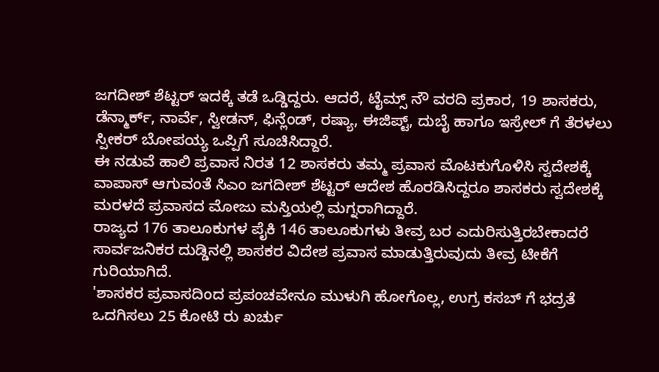ಜಗದೀಶ್ ಶೆಟ್ಟರ್ ಇದಕ್ಕೆ ತಡೆ ಒಡ್ಡಿದ್ದರು. ಆದರೆ, ಟೈಮ್ಸ್ ನೌ ವರದಿ ಪ್ರಕಾರ, 19 ಶಾಸಕರು, ಡೆನ್ಮಾರ್ಕ್, ನಾರ್ವೆ, ಸ್ವೀಡನ್, ಫಿನ್ಲೆಂಡ್, ರಷ್ಯಾ, ಈಜಿಪ್ಟ್, ದುಬೈ ಹಾಗೂ ಇಸ್ರೇಲ್ ಗೆ ತೆರಳಲು ಸ್ಪೀಕರ್ ಬೋಪಯ್ಯ ಒಪ್ಪಿಗೆ ಸೂಚಿಸಿದ್ದಾರೆ.
ಈ ನಡುವೆ ಹಾಲಿ ಪ್ರವಾಸ ನಿರತ 12 ಶಾಸಕರು ತಮ್ಮ ಪ್ರವಾಸ ಮೊಟಕುಗೊಳಿಸಿ ಸ್ವದೇಶಕ್ಕೆ ವಾಪಾಸ್ ಆಗುವಂತೆ ಸಿಎಂ ಜಗದೀಶ್ ಶೆಟ್ಟರ್ ಆದೇಶ ಹೊರಡಿಸಿದ್ದರೂ ಶಾಸಕರು ಸ್ವದೇಶಕ್ಕೆ ಮರಳದೆ ಪ್ರವಾಸದ ಮೋಜು ಮಸ್ತಿಯಲ್ಲಿ ಮಗ್ನರಾಗಿದ್ದಾರೆ.
ರಾಜ್ಯದ 176 ತಾಲೂಕುಗಳ ಪೈಕಿ 146 ತಾಲೂಕುಗಳು ತೀವ್ರ ಬರ ಎದುರಿಸುತ್ತಿರಬೇಕಾದರೆ ಸಾರ್ವಜನಿಕರ ದುಡ್ಡಿನಲ್ಲಿ ಶಾಸಕರ ವಿದೇಶ ಪ್ರವಾಸ ಮಾಡುತ್ತಿರುವುದು ತೀವ್ರ ಟೀಕೆಗೆ ಗುರಿಯಾಗಿದೆ.
'ಶಾಸಕರ ಪ್ರವಾಸದಿಂದ ಪ್ರಪಂಚವೇನೂ ಮುಳುಗಿ ಹೋಗೊಲ್ಲ, ಉಗ್ರ ಕಸಬ್ ಗೆ ಭದ್ರತೆ ಒದಗಿಸಲು 25 ಕೋಟಿ ರು ಖರ್ಚು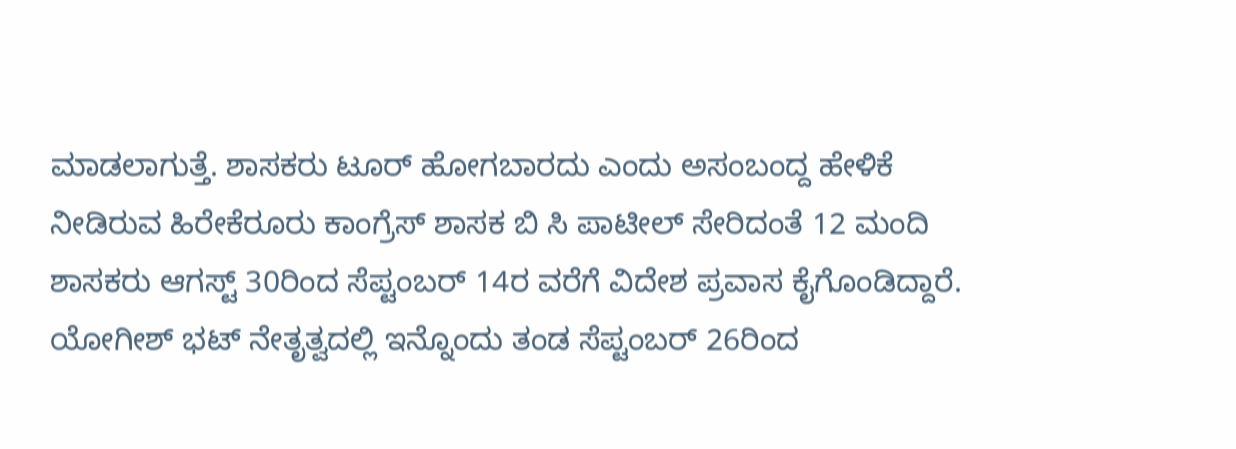ಮಾಡಲಾಗುತ್ತೆ. ಶಾಸಕರು ಟೂರ್ ಹೋಗಬಾರದು ಎಂದು ಅಸಂಬಂದ್ದ ಹೇಳಿಕೆ ನೀಡಿರುವ ಹಿರೇಕೆರೂರು ಕಾಂಗ್ರೆಸ್ ಶಾಸಕ ಬಿ ಸಿ ಪಾಟೀಲ್ ಸೇರಿದಂತೆ 12 ಮಂದಿ ಶಾಸಕರು ಆಗಸ್ಟ್ 30ರಿಂದ ಸೆಪ್ಟಂಬರ್ 14ರ ವರೆಗೆ ವಿದೇಶ ಪ್ರವಾಸ ಕೈಗೊಂಡಿದ್ದಾರೆ.
ಯೋಗೀಶ್ ಭಟ್ ನೇತೃತ್ವದಲ್ಲಿ ಇನ್ನೊಂದು ತಂಡ ಸೆಪ್ಟಂಬರ್ 26ರಿಂದ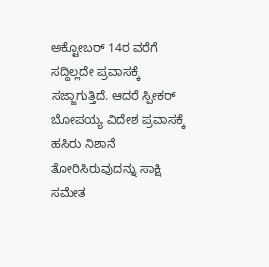ಅಕ್ಟೋಬರ್ 14ರ ವರೆಗೆ ಸದ್ದಿಲ್ಲದೇ ಪ್ರವಾಸಕ್ಕೆ ಸಜ್ಜಾಗುತ್ತಿದೆ. ಆದರೆ ಸ್ಪೀಕರ್ ಬೋಪಯ್ಯ ವಿದೇಶ ಪ್ರವಾಸಕ್ಕೆ ಹಸಿರು ನಿಶಾನೆ ತೋರಿಸಿರುವುದನ್ನು ಸಾಕ್ಷಿ ಸಮೇತ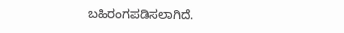ಬಹಿರಂಗಪಡಿಸಲಾಗಿದೆ.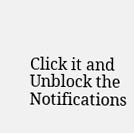Click it and Unblock the Notifications